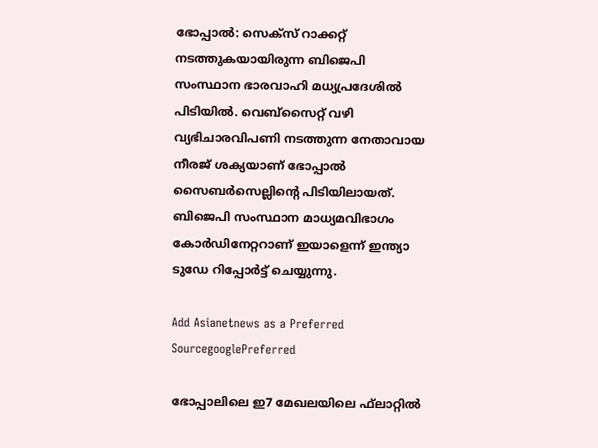ഭോപ്പാല്‍: സെക്‌സ് റാക്കറ്റ് നടത്തുകയായിരുന്ന ബിജെപി സംസ്ഥാന ഭാരവാഹി മധ്യപ്രദേശില്‍ പിടിയില്‍. വെബ്‌സൈറ്റ് വഴി വ്യഭിചാരവിപണി നടത്തുന്ന നേതാവായ നീരജ് ശക്യയാണ് ഭോപ്പാല്‍ സൈബര്‍സെല്ലിന്‍റെ പിടിയിലായത്. ബിജെപി സംസ്ഥാന മാധ്യമവിഭാഗം കോര്‍ഡിനേറ്ററാണ് ഇയാളെന്ന് ഇന്ത്യാ ടുഡേ റിപ്പോര്‍ട്ട് ചെയ്യുന്നു.

Add Asianetnews as a Preferred SourcegooglePreferred

ഭോപ്പാലിലെ ഇ7 മേഖലയിലെ ഫ്‌ലാറ്റില്‍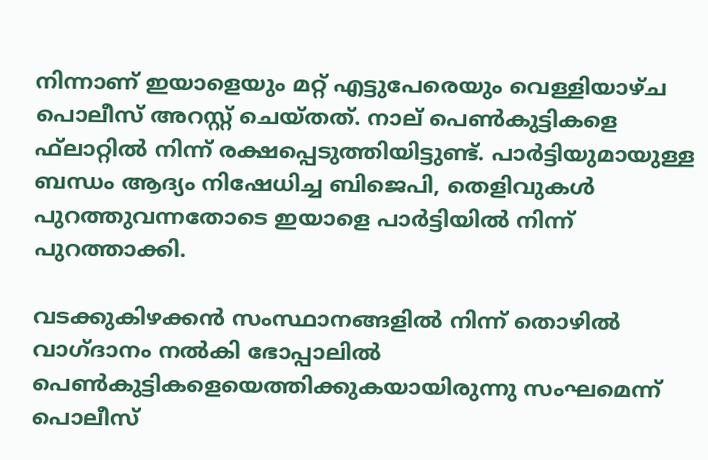നിന്നാണ് ഇയാളെയും മറ്റ് എട്ടുപേരെയും വെള്ളിയാഴ്ച പൊലീസ് അറസ്റ്റ് ചെയ്തത്. നാല് പെണ്‍കുട്ടികളെ ഫ്‌ലാറ്റില്‍ നിന്ന് രക്ഷപ്പെടുത്തിയിട്ടുണ്ട്. പാര്‍ട്ടിയുമായുള്ള ബന്ധം ആദ്യം നിഷേധിച്ച ബിജെപി, തെളിവുകള്‍ പുറത്തുവന്നതോടെ ഇയാളെ പാര്‍ട്ടിയില്‍ നിന്ന് പുറത്താക്കി.

വടക്കുകിഴക്കന്‍ സംസ്ഥാനങ്ങളില്‍ നിന്ന് തൊഴില്‍ വാഗ്ദാനം നല്‍കി ഭോപ്പാലില്‍ പെണ്‍കുട്ടികളെയെത്തിക്കുകയായിരുന്നു സംഘമെന്ന് പൊലീസ്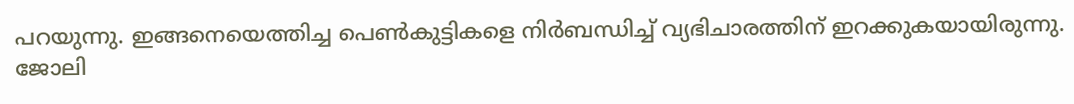പറയുന്നു. ഇങ്ങനെയെത്തിച്ച പെണ്‍കുട്ടികളെ നിര്‍ബന്ധിച്ച് വ്യഭിചാരത്തിന് ഇറക്കുകയായിരുന്നു. ജോലി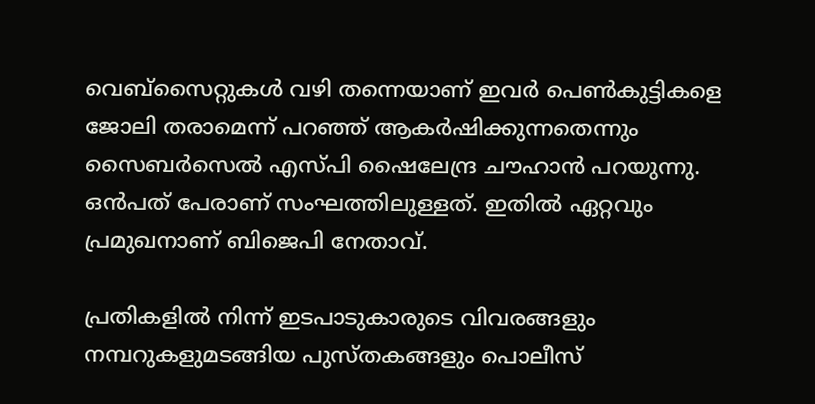വെബ്‌സൈറ്റുകള്‍ വഴി തന്നെയാണ് ഇവര്‍ പെണ്‍കുട്ടികളെ ജോലി തരാമെന്ന് പറഞ്ഞ് ആകര്‍ഷിക്കുന്നതെന്നും സൈബര്‍സെല്‍ എസ്പി ഷൈലേന്ദ്ര ചൗഹാന്‍ പറയുന്നു. ഒന്‍പത് പേരാണ് സംഘത്തിലുള്ളത്. ഇതില്‍ ഏറ്റവും പ്രമുഖനാണ് ബിജെപി നേതാവ്.

പ്രതികളില്‍ നിന്ന് ഇടപാടുകാരുടെ വിവരങ്ങളും നമ്പറുകളുമടങ്ങിയ പുസ്തകങ്ങളും പൊലീസ്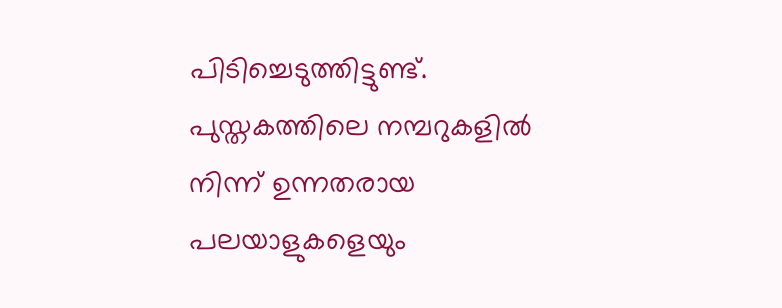പിടിച്ചെടുത്തിട്ടുണ്ട്. പുസ്തകത്തിലെ നമ്പറുകളില്‍ നിന്ന് ഉന്നതരായ പലയാളുകളെയും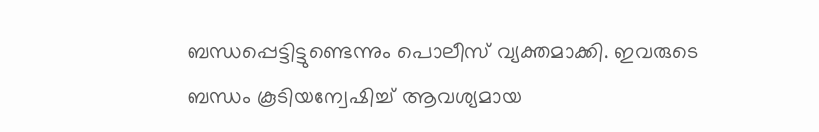ബന്ധപ്പെട്ടിട്ടുണ്ടെന്നും പൊലീസ് വ്യക്തമാക്കി. ഇവരുടെ ബന്ധം കൂടിയന്വേഷിച്ച് ആവശ്യമായ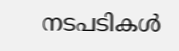നടപടികള്‍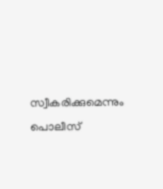സ്വീകരിക്കുമെന്നും പൊലീസ്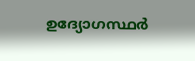ഉദ്യോഗസ്ഥര്‍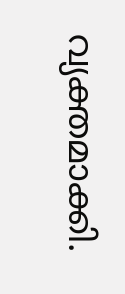വ്യക്തമാക്കി.